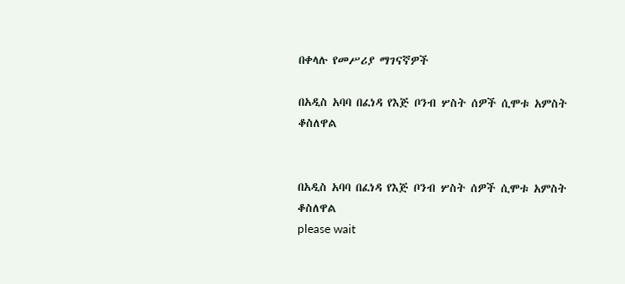በቀላሉ የመሥሪያ ማገናኛዎች

በአዲስ አባባ በፈነዳ የእጅ ቦንብ ሦስት ሰዎች ሲሞቱ አምስት ቆስለዋል


በአዲስ አባባ በፈነዳ የእጅ ቦንብ ሦስት ሰዎች ሲሞቱ አምስት ቆስለዋል
please wait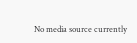No media source currently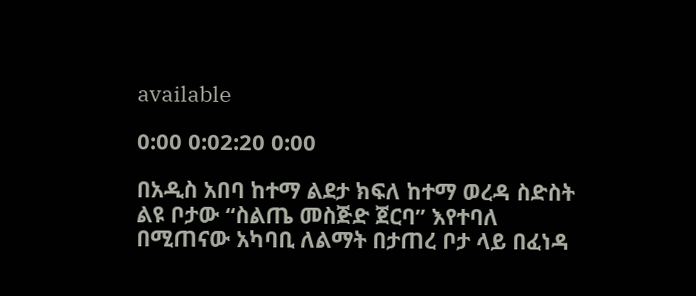available

0:00 0:02:20 0:00

በአዲስ አበባ ከተማ ልደታ ክፍለ ከተማ ወረዳ ስድስት ልዩ ቦታው “ስልጤ መስጅድ ጀርባ” እየተባለ በሚጠናው አካባቢ ለልማት በታጠረ ቦታ ላይ በፈነዳ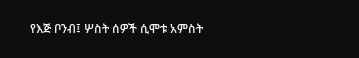የእጅ ቦንብ፤ ሦስት ሰዎች ሲሞቱ አምስት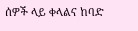ሰዎች ላይ ቀላልና ከባድ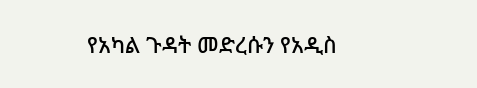የአካል ጉዳት መድረሱን የአዲስ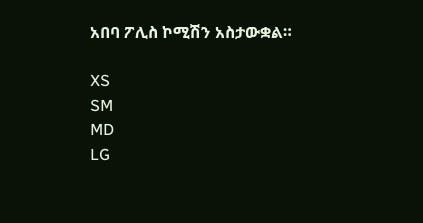አበባ ፖሊስ ኮሚሽን አስታውቋል።

XS
SM
MD
LG